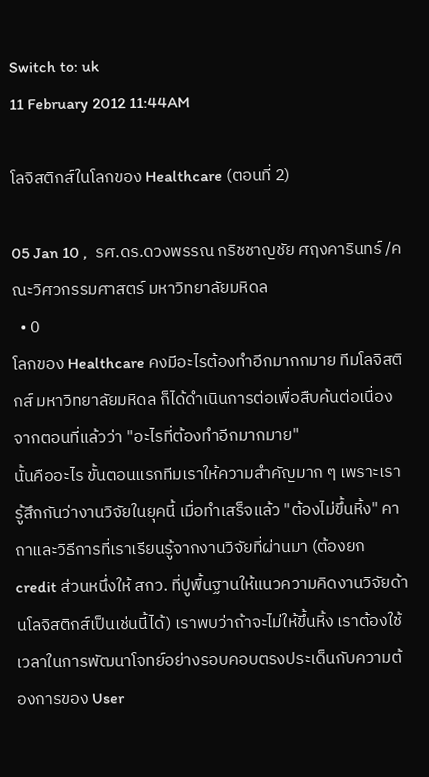Switch to: uk
11 February 2012 11:44AM

โลจิสติกส์ในโลกของ Healthcare (ตอนที่ 2)

05 Jan 10 ,  รศ.ดร.ดวงพรรณ กริชชาญชัย ศฤงคารินทร์ /คณะวิศวกรรมศาสตร์ มหาวิทยาลัยมหิดล
  • 0
โลกของ Healthcare คงมีอะไรต้องทำอีกมากกมาย ทีมโลจิสติกส์ มหาวิทยาลัยมหิดล ก็ได้ดำเนินการต่อเพื่อสืบค้นต่อเนื่องจากตอนที่แล้วว่า "อะไรที่ต้องทำอีกมากมาย"
นั้นคืออะไร ขั้นตอนแรกทีมเราให้ความสำคัญมาก ๆ เพราะเรารู้สึกกันว่างานวิจัยในยุคนี้ เมื่อทำเสร็จแล้ว "ต้องไม่ขึ้นหิ้ง" คาถาและวิธีการที่เราเรียนรู้จากงานวิจัยที่ผ่านมา (ต้องยก credit ส่วนหนึ่งให้ สกว. ที่ปูพื้นฐานให้แนวความคิดงานวิจัยด้านโลจิสติกส์เป็นเช่นนี้ได้) เราพบว่าถ้าจะไม่ให้ขึ้นหิ้ง เราต้องใช้เวลาในการพัฒนาโจทย์อย่างรอบคอบตรงประเด็นกับความต้องการของ User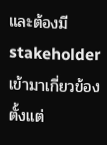และต้องมี stakeholder เข้ามาเกี่ยวข้องตั้งแต่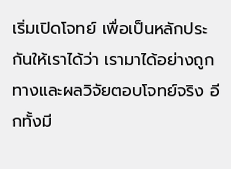เริ่มเปิดโจทย์ เพื่อเป็นหลักประกันให้เราได้ว่า เรามาได้อย่างถูกทางและผลวิจัยตอบโจทย์จริง อีกทั้งมี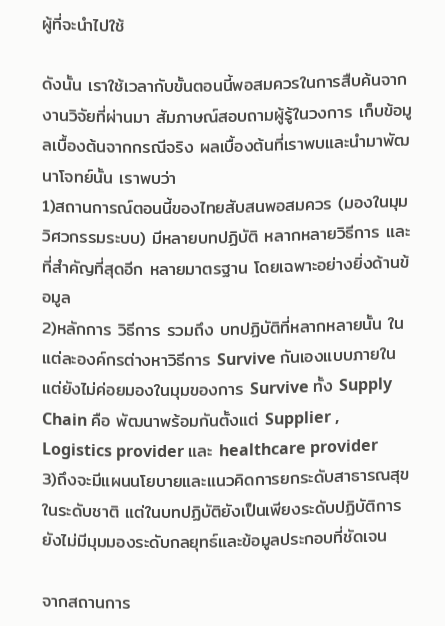ผู้ที่จะนำไปใช้

ดังนั้น เราใช้เวลากับขั้นตอนนี้พอสมควรในการสืบค้นจากงานวิจัยที่ผ่านมา สัมภาษณ์สอบถามผู้รู้ในวงการ เก็บข้อมูลเบื้องต้นจากกรณีจริง ผลเบื้องต้นที่เราพบและนำมาพัฒนาโจทย์นั้น เราพบว่า
1)สถานการณ์ตอนนี้ของไทยสับสนพอสมควร (มองในมุมวิศวกรรมระบบ) มีหลายบทปฏิบัติ หลากหลายวิธีการ และที่สำคัญที่สุดอีก หลายมาตรฐาน โดยเฉพาะอย่างยิ่งด้านข้อมูล
2)หลักการ วิธีการ รวมถึง บทปฏิบัติที่หลากหลายนั้น ในแต่ละองค์กรต่างหาวิธีการ Survive กันเองแบบภายใน แต่ยังไม่ค่อยมองในมุมของการ Survive ทั้ง Supply Chain คือ พัฒนาพร้อมกันตั้งแต่ Supplier , Logistics provider และ healthcare provider
3)ถึงจะมีแผนนโยบายและแนวคิดการยกระดับสาธารณสุขในระดับชาติ แต่ในบทปฏิบัติยังเป็นเพียงระดับปฏิบัติการ ยังไม่มีมุมมองระดับกลยุทธ์และข้อมูลประกอบที่ชัดเจน

จากสถานการ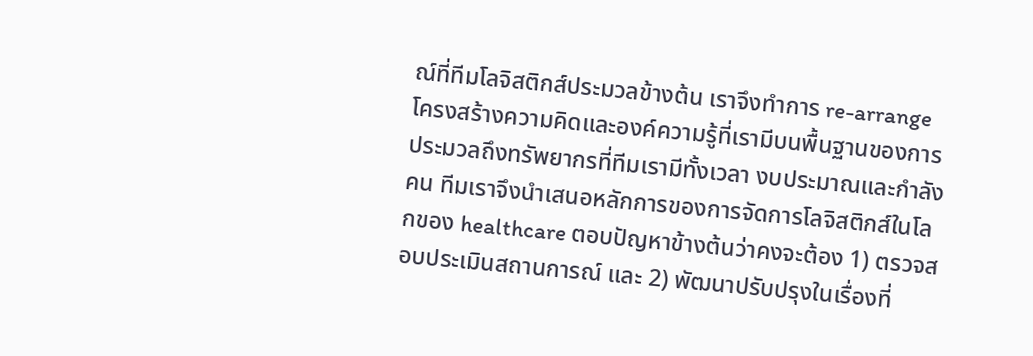ณ์ที่ทีมโลจิสติกส์ประมวลข้างต้น เราจึงทำการ re-arrange โครงสร้างความคิดและองค์ความรู้ที่เรามีบนพื้นฐานของการประมวลถึงทรัพยากรที่ทีมเรามีทั้งเวลา งบประมาณและกำลังคน ทีมเราจึงนำเสนอหลักการของการจัดการโลจิสติกส์ในโลกของ healthcare ตอบปัญหาข้างต้นว่าคงจะต้อง 1) ตรวจสอบประเมินสถานการณ์ และ 2) พัฒนาปรับปรุงในเรื่องที่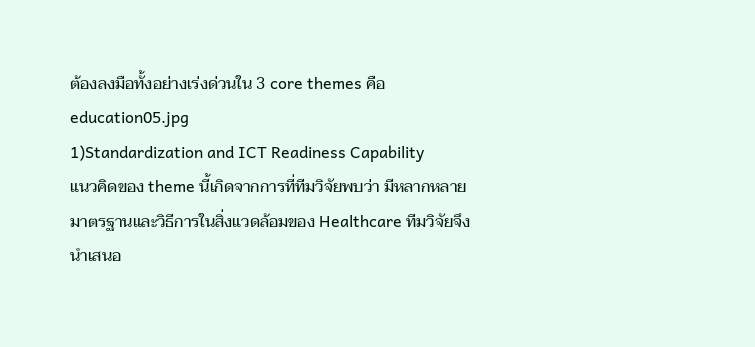ต้องลงมือทั้งอย่างเร่งด่วนใน 3 core themes คือ
education05.jpg
1)Standardization and ICT Readiness Capability
แนวคิดของ theme นี้เกิดจากการที่ทีมวิจัยพบว่า มีหลากหลายมาตรฐานและวิธีการในสิ่งแวดล้อมของ Healthcare ทีมวิจัยจึงนำเสนอ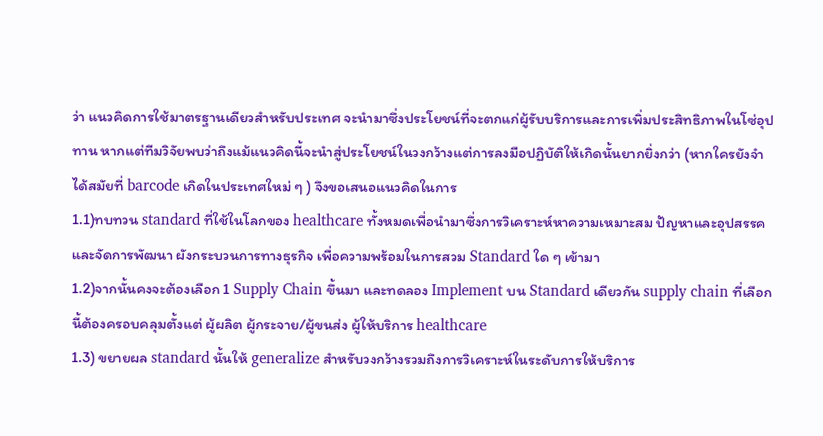ว่า แนวคิดการใช้มาตรฐานเดียวสำหรับประเทศ จะนำมาซึ่งประโยชน์ที่จะตกแก่ผู้รับบริการและการเพิ่มประสิทธิภาพในโซ่อุปทาน หากแต่ทีมวิจัยพบว่าถึงแม้แนวคิดนี้จะนำสู่ประโยชน์ในวงกว้างแต่การลงมือปฏิบัติให้เกิดนั้นยากยิ่งกว่า (หากใครยังจำได้สมัยที่ barcode เกิดในประเทศใหม่ ๆ ) จึงขอเสนอแนวคิดในการ
1.1)ทบทวน standard ที่ใช้ในโลกของ healthcare ทั้งหมดเพื่อนำมาซึ่งการวิเคราะห์หาความเหมาะสม ปัญหาและอุปสรรคและจัดการพัฒนา ผังกระบวนการทางธุรกิจ เพื่อความพร้อมในการสวม Standard ใด ๆ เข้ามา
1.2)จากนั้นคงจะต้องเลือก 1 Supply Chain ขึ้นมา และทดลอง Implement บน Standard เดียวกัน supply chain ที่เลือกนี้ต้องครอบคลุมตั้งแต่ ผู้ผลิต ผู้กระจาย/ผู้ขนส่ง ผู้ให้บริการ healthcare
1.3) ขยายผล standard นั้นให้ generalize สำหรับวงกว้างรวมถึงการวิเคราะห์ในระดับการให้บริการ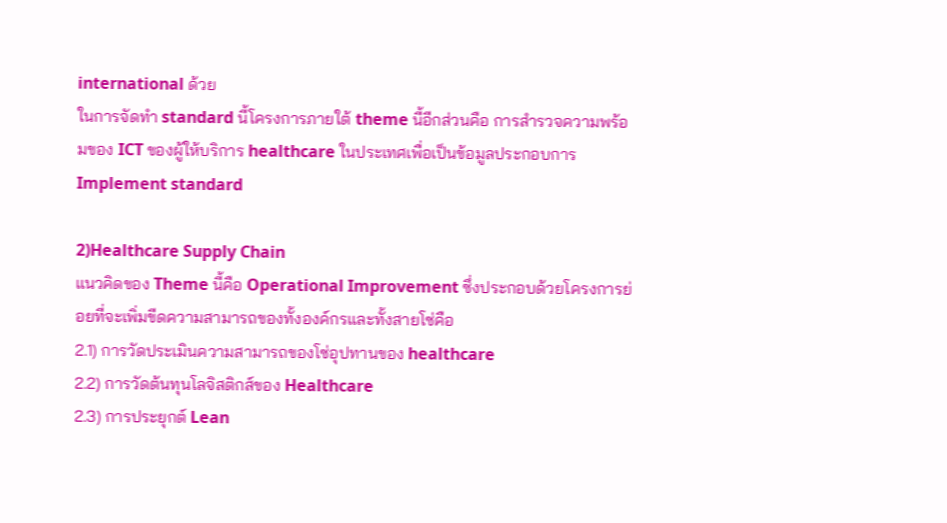international ด้วย
ในการจัดทำ standard นี้โครงการภายใต้ theme นี้อีกส่วนคือ การสำรวจความพร้อมของ ICT ของผู้ให้บริการ healthcare ในประเทศเพื่อเป็นข้อมูลประกอบการ Implement standard

2)Healthcare Supply Chain
แนวคิดของ Theme นี้คือ Operational Improvement ซึ่งประกอบด้วยโครงการย่อยที่จะเพิ่มขีดความสามารถของทั้งองค์กรและทั้งสายโซ่คือ
2.1) การวัดประเมินความสามารถของโซ่อุปทานของ healthcare
2.2) การวัดต้นทุนโลจิสติกส์ของ Healthcare
2.3) การประยุกต์ Lean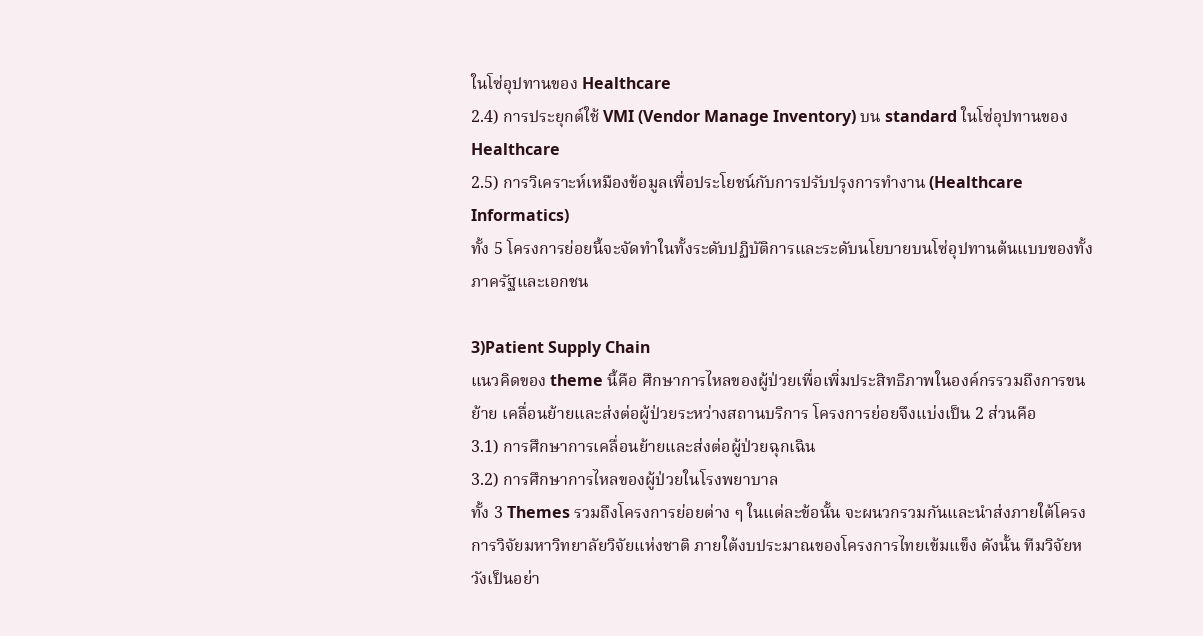ในโซ่อุปทานของ Healthcare
2.4) การประยุกต์ใช้ VMI (Vendor Manage Inventory) บน standard ในโซ่อุปทานของ Healthcare
2.5) การวิเคราะห์เหมืองข้อมูลเพื่อประโยชน์กับการปรับปรุงการทำงาน (Healthcare Informatics)
ทั้ง 5 โครงการย่อยนี้จะจัดทำในทั้งระดับปฏิบัติการและระดับนโยบายบนโซ่อุปทานต้นแบบของทั้งภาครัฐและเอกชน

3)Patient Supply Chain
แนวคิดของ theme นี้คือ ศึกษาการไหลของผู้ป่วยเพื่อเพิ่มประสิทธิภาพในองค์กรรวมถึงการขนย้าย เคลื่อนย้ายและส่งต่อผู้ป่วยระหว่างสถานบริการ โครงการย่อยจึงแบ่งเป็น 2 ส่วนคือ
3.1) การศึกษาการเคลื่อนย้ายและส่งต่อผู้ป่วยฉุกเฉิน
3.2) การศึกษาการไหลของผู้ป่วยในโรงพยาบาล
ทั้ง 3 Themes รวมถึงโครงการย่อยต่าง ๆ ในแต่ละข้อนั้น จะผนวกรวมกันและนำส่งภายใต้โครงการวิจัยมหาวิทยาลัยวิจัยแห่งชาติ ภายใต้งบประมาณของโครงการไทยเข้มแข็ง ดังนั้น ทีมวิจัยหวังเป็นอย่า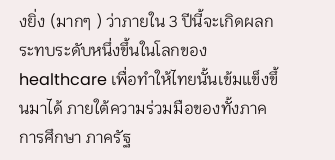งยิ่ง (มากๆ ) ว่าภายใน 3 ปีนี้จะเกิดผลกระทบระดับหนึ่งขึ้นในโลกของ healthcare เพื่อทำให้ไทยนั้นเข้มแข็งขึ้นมาได้ ภายใต้ความร่วมมือของทั้งภาคการศึกษา ภาครัฐ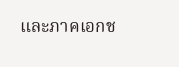และภาคเอกช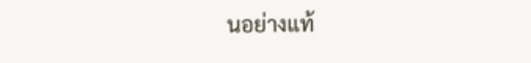นอย่างแท้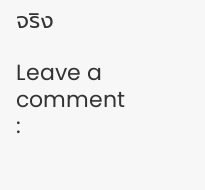จริง

Leave a comment :